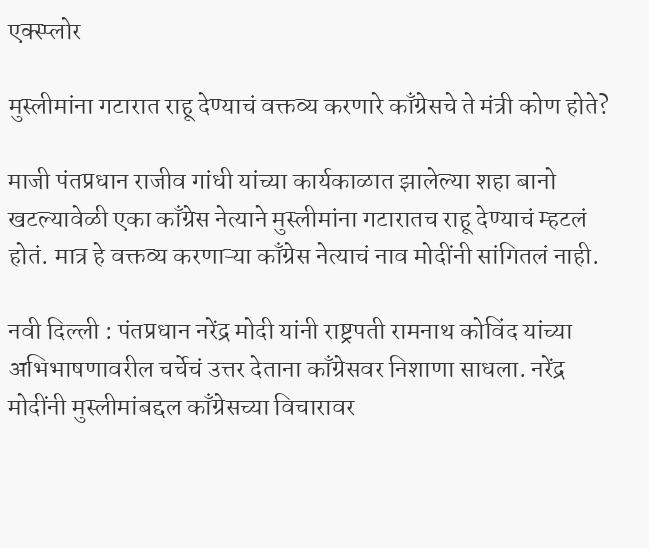एक्स्प्लोर

मुस्लीमांना गटारात राहू देण्याचं वक्तव्य करणारे काँग्रेसचे ते मंत्री कोण होते?

माजी पंतप्रधान राजीव गांधी यांच्या कार्यकाळात झालेल्या शहा बानो खटल्यावेळी एका काँग्रेस नेत्याने मुस्लीमांना गटारातच राहू देण्याचं म्हटलं होतं. मात्र हे वक्तव्य करणाऱ्या काँग्रेस नेत्याचं नाव मोदींनी सांगितलं नाही.

नवी दिल्ली : पंतप्रधान नरेंद्र मोदी यांनी राष्ट्रपती रामनाथ कोविंद यांच्या अभिभाषणावरील चर्चेचं उत्तर देताना काँग्रेसवर निशाणा साधला. नरेंद्र मोदींनी मुस्लीमांबद्दल काँग्रेसच्या विचारावर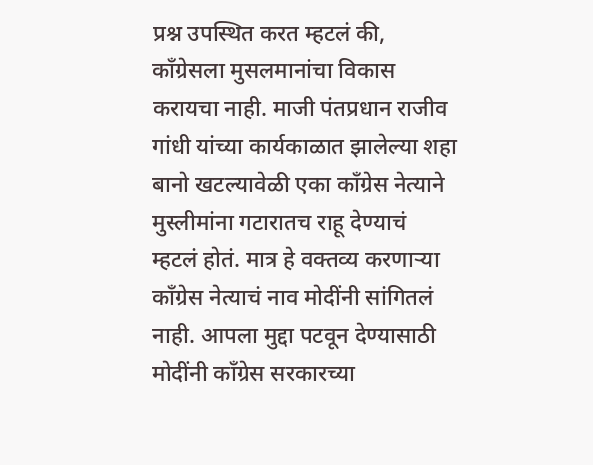प्रश्न उपस्थित करत म्हटलं की, काँग्रेसला मुसलमानांचा विकास करायचा नाही. माजी पंतप्रधान राजीव गांधी यांच्या कार्यकाळात झालेल्या शहा बानो खटल्यावेळी एका काँग्रेस नेत्याने मुस्लीमांना गटारातच राहू देण्याचं म्हटलं होतं. मात्र हे वक्तव्य करणाऱ्या काँग्रेस नेत्याचं नाव मोदींनी सांगितलं नाही. आपला मुद्दा पटवून देण्यासाठी मोदींनी काँग्रेस सरकारच्या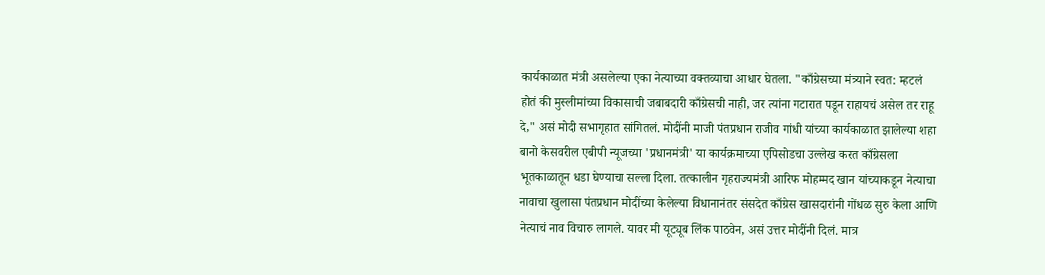कार्यकाळात मंत्री असलेल्या एका नेत्याच्या वक्तव्याचा आधार घेतला. "काँग्रेसच्या मंत्र्याने स्वत: म्हटलं होतं की मुस्लीमांच्या विकासाची जबाबदारी काँग्रेसची नाही, जर त्यांना गटारात पडून राहायचं असेल तर राहू दे," असं मोदी सभागृहात सांगितलं. मोदींनी माजी पंतप्रधान राजीव गांधी यांच्या कार्यकाळात झालेल्या शहा बानो केसवरील एबीपी न्यूजच्या 'प्रधानमंत्री' या कार्यक्रमाच्या एपिसोडचा उल्लेख करत काँग्रेसला भूतकाळातून धडा घेण्याचा सल्ला दिला. तत्कालीन गृहराज्यमंत्री आरिफ मोहम्मद खान यांच्याकडून नेत्याचा नावाचा खुलासा पंतप्रधान मोदींच्या केलेल्या विधानानंतर संसदेत काँग्रेस खासदारांनी गोंधळ सुरु केला आणि नेत्याचं नाव विचारु लागले. यावर मी यूट्यूब लिंक पाठवेन, असं उत्तर मोदींनी दिलं. मात्र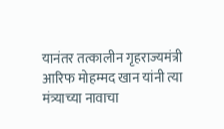यानंतर तत्कालीन गृहराज्यमंत्री आरिफ मोहम्मद खान यांनी त्या मंत्र्याच्या नावाचा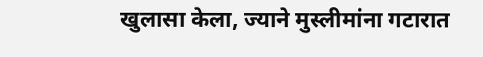खुलासा केला, ज्याने मुस्लीमांना गटारात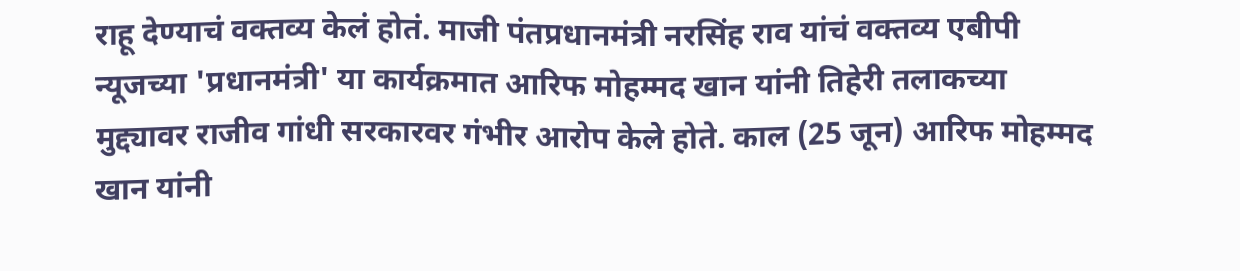राहू देण्याचं वक्तव्य केलं होतं. माजी पंतप्रधानमंत्री नरसिंह राव यांचं वक्तव्य एबीपी न्यूजच्या 'प्रधानमंत्री' या कार्यक्रमात आरिफ मोहम्मद खान यांनी तिहेरी तलाकच्या मुद्द्यावर राजीव गांधी सरकारवर गंभीर आरोप केले होते. काल (25 जून) आरिफ मोहम्मद खान यांनी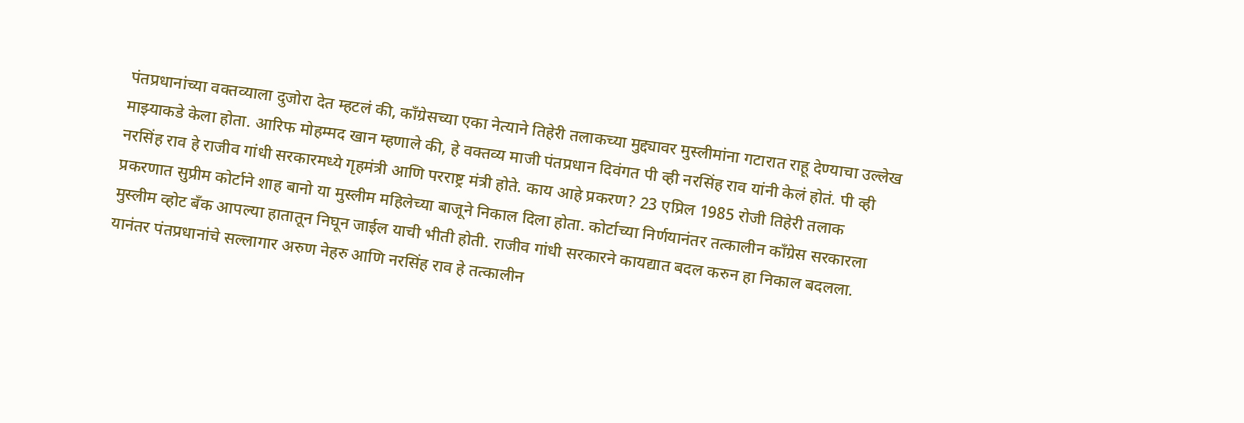पंतप्रधानांच्या वक्तव्याला दुजोरा देत म्हटलं की, काँग्रेसच्या एका नेत्याने तिहेरी तलाकच्या मुद्द्यावर मुस्लीमांना गटारात राहू देण्याचा उल्लेख माझ्याकडे केला होता. आरिफ मोहम्मद खान म्हणाले की, हे वक्तव्य माजी पंतप्रधान दिवंगत पी व्ही नरसिंह राव यांनी केलं होतं. पी व्ही नरसिंह राव हे राजीव गांधी सरकारमध्ये गृहमंत्री आणि परराष्ट्र मंत्री होते. काय आहे प्रकरण? 23 एप्रिल 1985 रोजी तिहेरी तलाक प्रकरणात सुप्रीम कोर्टाने शाह बानो या मुस्लीम महिलेच्या बाजूने निकाल दिला होता. कोर्टाच्या निर्णयानंतर तत्कालीन काँग्रेस सरकारला मुस्लीम व्होट बँक आपल्या हातातून निघून जाईल याची भीती होती. राजीव गांधी सरकारने कायद्यात बदल करुन हा निकाल बदलला. यानंतर पंतप्रधानांचे सल्लागार अरुण नेहरु आणि नरसिंह राव हे तत्कालीन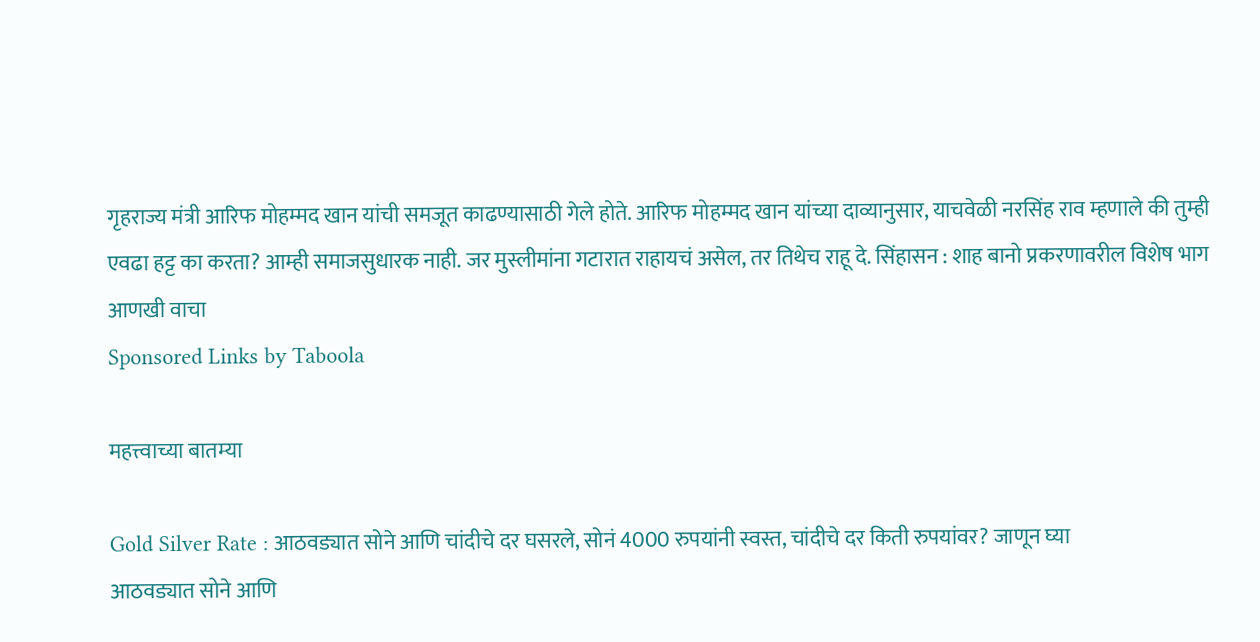गृहराज्य मंत्री आरिफ मोहम्मद खान यांची समजूत काढण्यासाठी गेले होते. आरिफ मोहम्मद खान यांच्या दाव्यानुसार, याचवेळी नरसिंह राव म्हणाले की तुम्ही एवढा हट्ट का करता? आम्ही समाजसुधारक नाही. जर मुस्लीमांना गटारात राहायचं असेल, तर तिथेच राहू दे. सिंहासन : शाह बानो प्रकरणावरील विशेष भाग
आणखी वाचा
Sponsored Links by Taboola

महत्त्वाच्या बातम्या

Gold Silver Rate : आठवड्यात सोने आणि चांदीचे दर घसरले, सोनं 4000 रुपयांनी स्वस्त, चांदीचे दर किती रुपयांवर? जाणून घ्या
आठवड्यात सोने आणि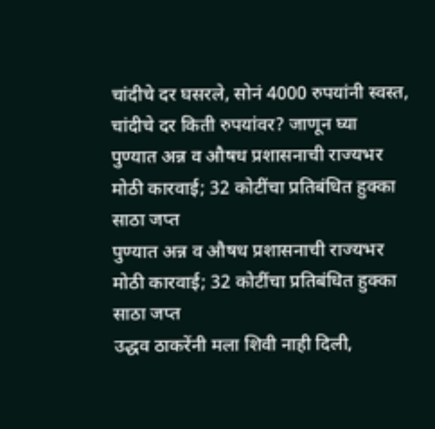चांदीचे दर घसरले, सोनं 4000 रुपयांनी स्वस्त, चांदीचे दर किती रुपयांवर? जाणून घ्या
पुण्यात अन्न व औषध प्रशासनाची राज्यभर मोठी कारवाई; 32 कोटींचा प्रतिबंधित हुक्का साठा जप्त
पुण्यात अन्न व औषध प्रशासनाची राज्यभर मोठी कारवाई; 32 कोटींचा प्रतिबंधित हुक्का साठा जप्त
उद्धव ठाकरेंनी मला शिवी नाही दिली,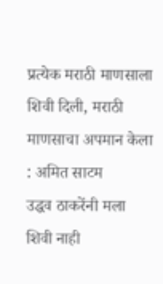प्रत्येक मराठी माणसाला शिवी दिली, मराठी माणसाचा अपमान केला : अमित साटम
उद्धव ठाकरेंनी मला शिवी नाही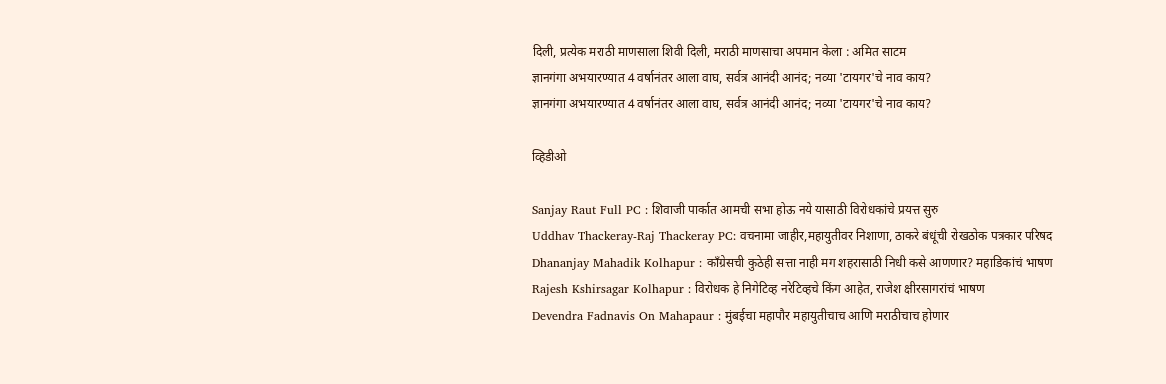दिली, प्रत्येक मराठी माणसाला शिवी दिली, मराठी माणसाचा अपमान केला : अमित साटम
ज्ञानगंगा अभयारण्यात 4 वर्षानंतर आला वाघ, सर्वत्र आनंदी आनंद; नव्या 'टायगर'चे नाव काय?
ज्ञानगंगा अभयारण्यात 4 वर्षानंतर आला वाघ, सर्वत्र आनंदी आनंद; नव्या 'टायगर'चे नाव काय?

व्हिडीओ

Sanjay Raut Full PC : शिवाजी पार्कात आमची सभा होऊ नये यासाठी विरोधकांचे प्रयत्त सुरु
Uddhav Thackeray-Raj Thackeray PC: वचनामा जाहीर,महायुतीवर निशाणा, ठाकरे बंधूंची रोखठोक पत्रकार परिषद
Dhananjay Mahadik Kolhapur : काँग्रेसची कुठेही सत्ता नाही मग शहरासाठी निधी कसे आणणार? महाडिकांचं भाषण
Rajesh Kshirsagar Kolhapur : विरोधक हे निगेटिव्ह नरेटिव्हचे किंग आहेत, राजेश क्षीरसागरांचं भाषण
Devendra Fadnavis On Mahapaur : मुंबईचा महापौर महायुतीचाच आणि मराठीचाच होणार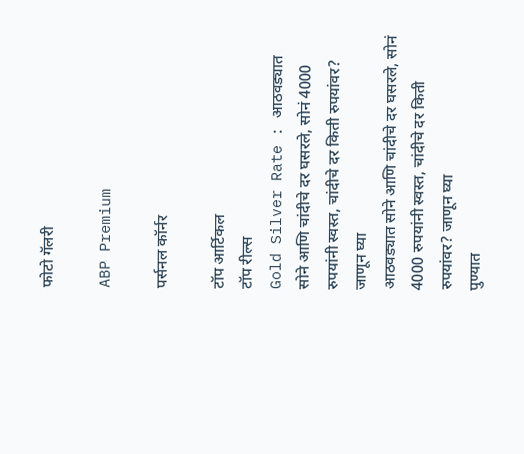फोटो गॅलरी

ABP Premium

पर्सनल कॉर्नर

टॉप आर्टिकल
टॉप रील्स
Gold Silver Rate : आठवड्यात सोने आणि चांदीचे दर घसरले, सोनं 4000 रुपयांनी स्वस्त, चांदीचे दर किती रुपयांवर? जाणून घ्या
आठवड्यात सोने आणि चांदीचे दर घसरले, सोनं 4000 रुपयांनी स्वस्त, चांदीचे दर किती रुपयांवर? जाणून घ्या
पुण्यात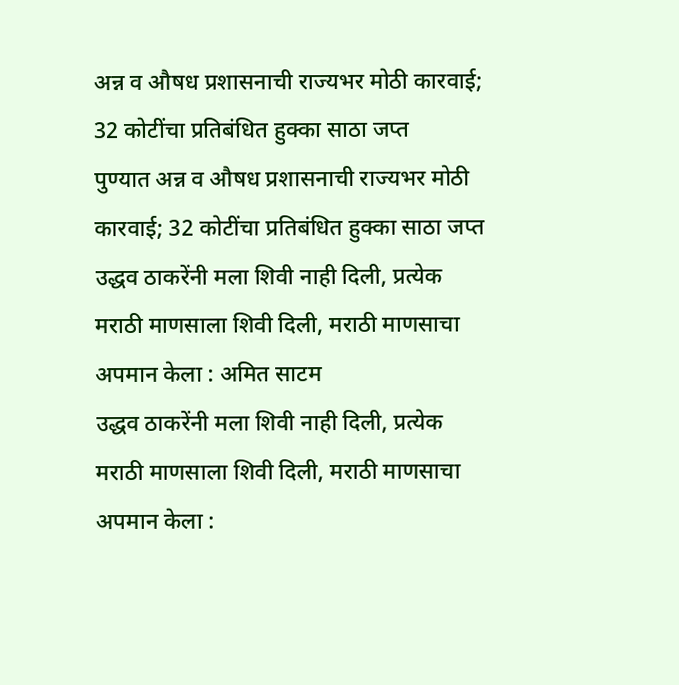अन्न व औषध प्रशासनाची राज्यभर मोठी कारवाई; 32 कोटींचा प्रतिबंधित हुक्का साठा जप्त
पुण्यात अन्न व औषध प्रशासनाची राज्यभर मोठी कारवाई; 32 कोटींचा प्रतिबंधित हुक्का साठा जप्त
उद्धव ठाकरेंनी मला शिवी नाही दिली, प्रत्येक मराठी माणसाला शिवी दिली, मराठी माणसाचा अपमान केला : अमित साटम
उद्धव ठाकरेंनी मला शिवी नाही दिली, प्रत्येक मराठी माणसाला शिवी दिली, मराठी माणसाचा अपमान केला :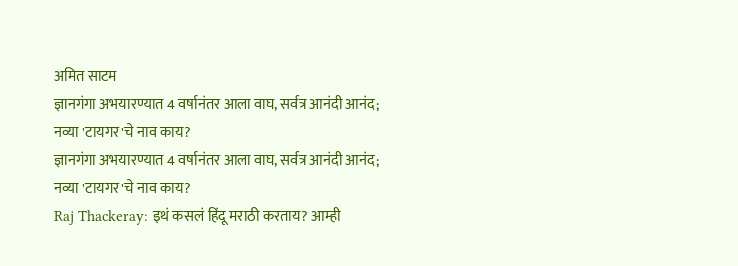अमित साटम
ज्ञानगंगा अभयारण्यात 4 वर्षानंतर आला वाघ, सर्वत्र आनंदी आनंद; नव्या 'टायगर'चे नाव काय?
ज्ञानगंगा अभयारण्यात 4 वर्षानंतर आला वाघ, सर्वत्र आनंदी आनंद; नव्या 'टायगर'चे नाव काय?
Raj Thackeray: इथं कसलं हिंदू मराठी करताय? आम्ही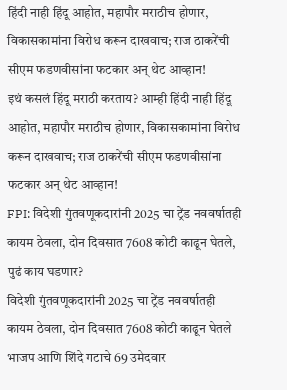हिंदी नाही हिंदू आहोत, महापौर मराठीच होणार, विकासकामांना विरोध करून दाखवाच; राज ठाकरेंची सीएम फडणवीसांना फटकार अन् थेट आव्हान!
इथं कसलं हिंदू मराठी करताय? आम्ही हिंदी नाही हिंदू आहोत, महापौर मराठीच होणार, विकासकामांना विरोध करून दाखवाच; राज ठाकरेंची सीएम फडणवीसांना फटकार अन् थेट आव्हान!
FPI: विदेशी गुंतवणूकदारांनी 2025 चा ट्रेंड नववर्षातही कायम ठेवला, दोन दिवसात 7608 कोटी काढून घेतले, पुढं काय घडणार?
विदेशी गुंतवणूकदारांनी 2025 चा ट्रेंड नववर्षातही कायम ठेवला, दोन दिवसात 7608 कोटी काढून घेतले
भाजप आणि शिंदे गटाचे 69 उमेदवार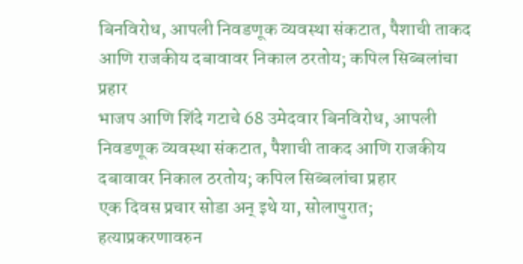बिनविरोध, आपली निवडणूक व्यवस्था संकटात, पैशाची ताकद आणि राजकीय दबावावर निकाल ठरतोय; कपिल सिब्बलांचा प्रहार
भाजप आणि शिंदे गटाचे 68 उमेदवार बिनविरोध, आपली निवडणूक व्यवस्था संकटात, पैशाची ताकद आणि राजकीय दबावावर निकाल ठरतोय; कपिल सिब्बलांचा प्रहार
एक दिवस प्रचार सोडा अन् इथे या, सोलापुरात; हत्याप्रकरणावरुन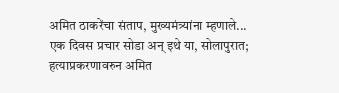अमित ठाकरेंचा संताप, मुख्यमंत्र्यांना म्हणाले...
एक दिवस प्रचार सोडा अन् इथे या, सोलापुरात; हत्याप्रकरणावरुन अमित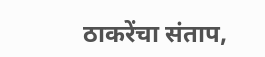ठाकरेंचा संताप,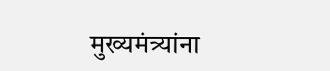मुख्यमंत्र्यांना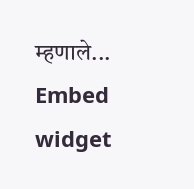म्हणाले...
Embed widget